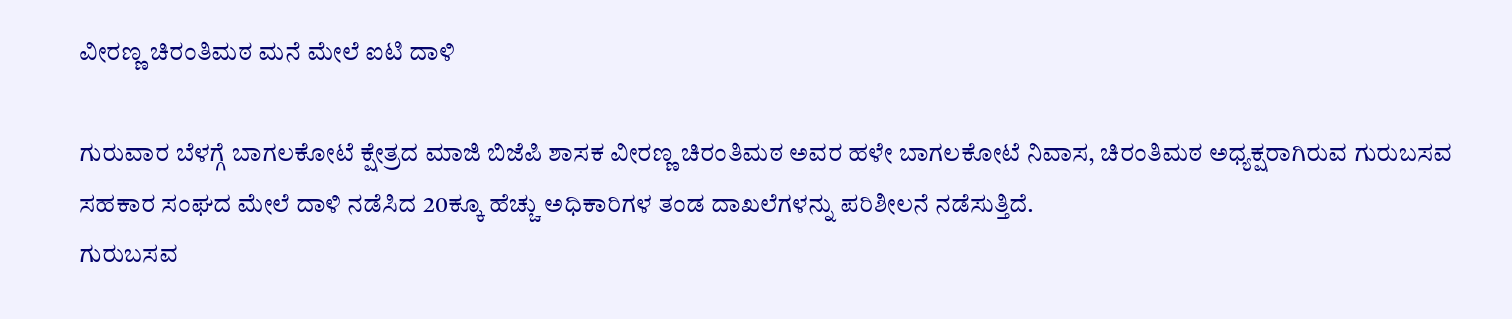ವೀರಣ್ಣ ಚಿರಂತಿಮಠ ಮನೆ ಮೇಲೆ ಐಟಿ ದಾಳಿ

ಗುರುವಾರ ಬೆಳಗ್ಗೆ ಬಾಗಲಕೋಟೆ ಕ್ಷೇತ್ರದ ಮಾಜಿ ಬಿಜೆಪಿ ಶಾಸಕ ವೀರಣ್ಣ ಚಿರಂತಿಮಠ ಅವರ ಹಳೇ ಬಾಗಲಕೋಟೆ ನಿವಾಸ, ಚಿರಂತಿಮಠ ಅಧ್ಯಕ್ಷರಾಗಿರುವ ಗುರುಬಸವ ಸಹಕಾರ ಸಂಘದ ಮೇಲೆ ದಾಳಿ ನಡೆಸಿದ 20ಕ್ಕೂ ಹೆಚ್ಚು ಅಧಿಕಾರಿಗಳ ತಂಡ ದಾಖಲೆಗಳನ್ನು ಪರಿಶೀಲನೆ ನಡೆಸುತ್ತಿದೆ.
ಗುರುಬಸವ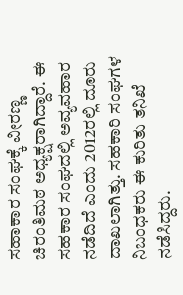ಸಹಾಕಾರ ಸಂಘಕ್ಕೆ ವೀರಣ್ಣ ಚಿರಂತಿಮಠ ಅಧ್ಯಕ್ಷರಾಗಿದ್ದಾರೆ. ಈ ಸಹಕಾರ ಸಂಘದಲ್ಲಿ ಅವ್ಯವಹಾರ ನಡೆದಿದೆ ಎಂದು 2012ರಲ್ಲಿ ದೂರು ದಾಖಲಾಗಿತ್ತು. ಸಹಕಾರಿ ಸಂಘಗಳ ನಿಬಂಧಕರು ಈ ಕುರಿತು ತನಿಖೆ ನಡೆಸಿದ್ದರು.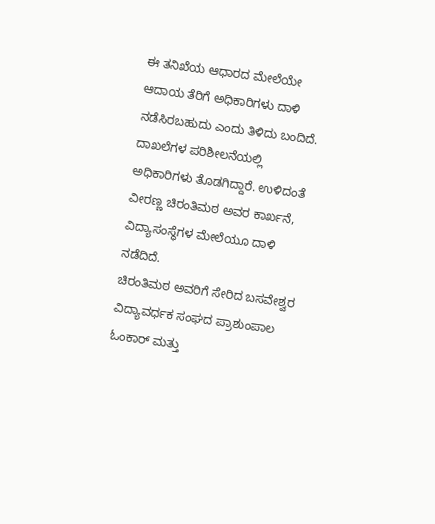ಈ ತನಿಖೆಯ ಆಧಾರದ ಮೇಲೆಯೇ ಆದಾಯ ತೆರಿಗೆ ಅಧಿಕಾರಿಗಳು ದಾಳಿ ನಡೆಸಿರಬಹುದು ಎಂದು ತಿಳಿದು ಬಂದಿದೆ. ದಾಖಲೆಗಳ ಪರಿಶೀಲನೆಯಲ್ಲಿ ಅಧಿಕಾರಿಗಳು ತೊಡಗಿದ್ದಾರೆ. ಉಳಿದಂತೆ ವೀರಣ್ಣ ಚಿರಂತಿಮಠ ಅವರ ಕಾರ್ಖನೆ, ವಿದ್ಯಾಸಂಸ್ಥೆಗಳ ಮೇಲೆಯೂ ದಾಳಿ ನಡೆದಿದೆ.
ಚಿರಂತಿಮಠ ಅವರಿಗೆ ಸೇರಿದ ಬಸವೇಶ್ವರ ವಿದ್ಯಾವರ್ಧಕ ಸಂಘದ ಪ್ರಾಶುಂಪಾಲ ಓಂಕಾರ್ ಮತ್ತು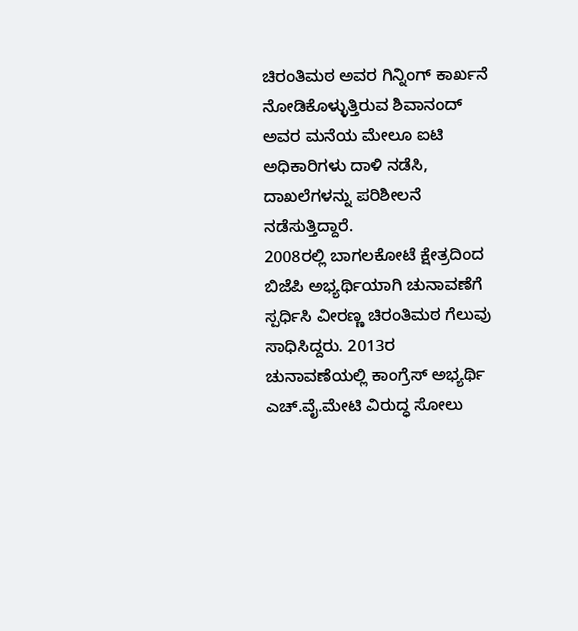ಚಿರಂತಿಮಠ ಅವರ ಗಿನ್ನಿಂಗ್ ಕಾರ್ಖನೆ ನೋಡಿಕೊಳ್ಳುತ್ತಿರುವ ಶಿವಾನಂದ್ ಅವರ ಮನೆಯ ಮೇಲೂ ಐಟಿ ಅಧಿಕಾರಿಗಳು ದಾಳಿ ನಡೆಸಿ, ದಾಖಲೆಗಳನ್ನು ಪರಿಶೀಲನೆ ನಡೆಸುತ್ತಿದ್ದಾರೆ.
2008ರಲ್ಲಿ ಬಾಗಲಕೋಟೆ ಕ್ಷೇತ್ರದಿಂದ ಬಿಜೆಪಿ ಅಭ್ಯರ್ಥಿಯಾಗಿ ಚುನಾವಣೆಗೆ ಸ್ಪರ್ಧಿಸಿ ವೀರಣ್ಣ ಚಿರಂತಿಮಠ ಗೆಲುವು ಸಾಧಿಸಿದ್ದರು. 2013ರ ಚುನಾವಣೆಯಲ್ಲಿ ಕಾಂಗ್ರೆಸ್ ಅಭ್ಯರ್ಥಿ ಎಚ್.ವೈ.ಮೇಟಿ ವಿರುದ್ಧ ಸೋಲು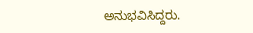ಅನುಭವಿಸಿದ್ದರು.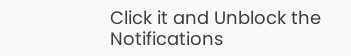Click it and Unblock the Notifications